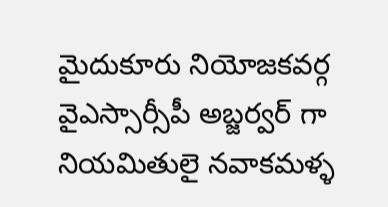మైదుకూరు నియోజకవర్గ వైఎస్సార్సీపీ అబ్జర్వర్ గా నియమితులై నవాకమళ్ళ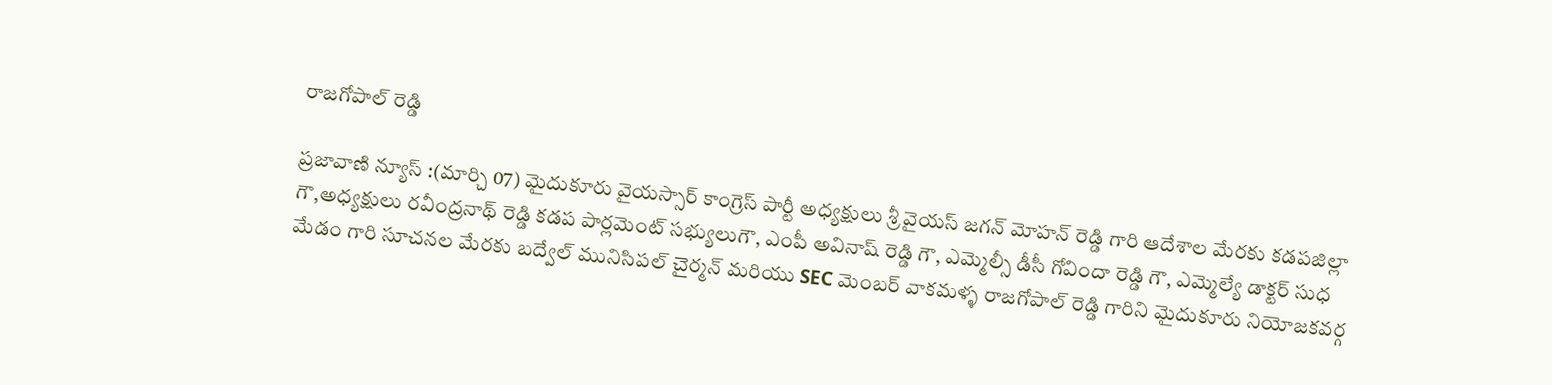రాజగోపాల్ రెడ్డి

ప్రజావాణి న్యూస్ :(మార్చి 07) మైదుకూరు వైయస్సార్ కాంగ్రెస్ పార్టీ అధ్యక్షులు శ్రీ వైయస్ జగన్ మోహన్ రెడ్డి గారి ఆదేశాల మేరకు కడపజిల్లా గౌ,అధ్యక్షులు రవీంద్రనాథ్ రెడ్డి కడప పార్లమెంట్ సభ్యులుగౌ, ఎంపీ అవినాష్ రెడ్డి గౌ, ఎమ్మెల్సీ డీసీ గోవిందా రెడ్డి గౌ, ఎమ్మెల్యే డాక్టర్ సుధ మేడం గారి సూచనల మేరకు బద్వేల్ మునిసిపల్ చైర్మన్ మరియు SEC మెంబర్ వాకమళ్ళ రాజగోపాల్ రెడ్డి గారిని మైదుకూరు నియోజకవర్గ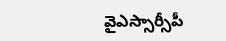వైఎస్సార్సీపీ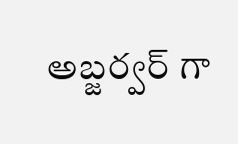అబ్జర్వర్ గా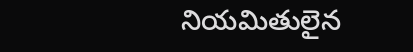నియమితులైన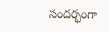సందర్భంగా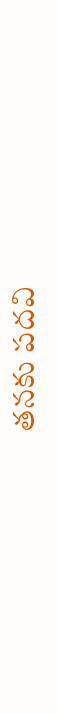తనకు పదవి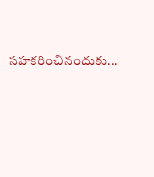సహకరించినందుకు...